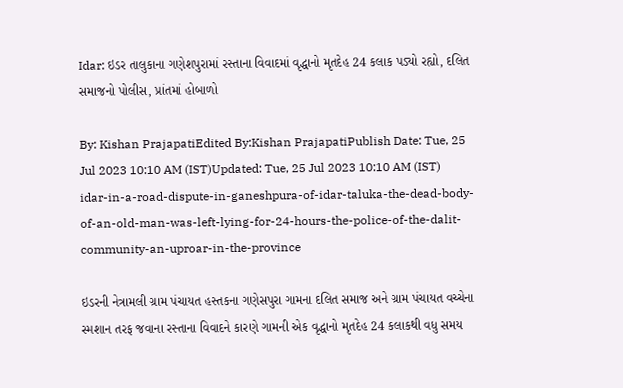Idar: ઇડર તાલુકાના ગણેશપુરામાં રસ્તાના વિવાદમાં વૃદ્ધાનો મૃતદેહ 24 કલાક પડ્યો રહ્યો, દલિત સમાજનો પોલીસ, પ્રાંતમાં હોબાળો

By: Kishan PrajapatiEdited By:Kishan PrajapatiPublish Date: Tue, 25 Jul 2023 10:10 AM (IST)Updated: Tue, 25 Jul 2023 10:10 AM (IST)
idar-in-a-road-dispute-in-ganeshpura-of-idar-taluka-the-dead-body-of-an-old-man-was-left-lying-for-24-hours-the-police-of-the-dalit-community-an-uproar-in-the-province

ઇડરની નેત્રામલી ગ્રામ પંચાયત હસ્તકના ગણેસપુરા ગામના દલિત સમાજ અને ગ્રામ પંચાયત વચ્ચેના સ્મશાન તરફ જવાના રસ્તાના વિવાદને કારણે ગામની એક વૃદ્ધાનો મૃતદેહ 24 કલાકથી વધુ સમય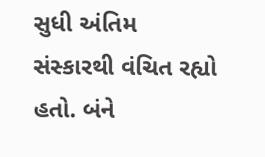સુધી અંતિમ સંસ્કારથી વંચિત રહ્યો હતો. બંને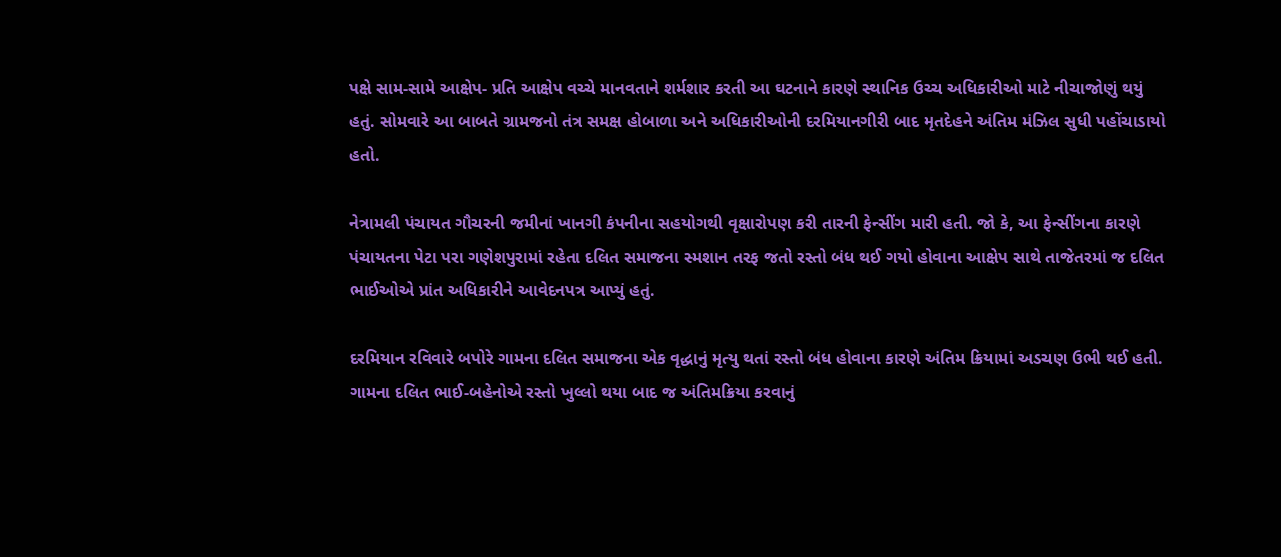પક્ષે સામ-સામે આક્ષેપ- પ્રતિ આક્ષેપ વચ્ચે માનવતાને શર્મશાર કરતી આ ઘટનાને કારણે સ્થાનિક ઉચ્ચ અધિકારીઓ માટે નીચાજોણું થયું હતું. સોમવારે આ બાબતે ગ્રામજનો તંત્ર સમક્ષ હોબાળા અને અધિકારીઓની દરમિયાનગીરી બાદ મૃતદેહને અંતિમ મંઝિલ સુધી પહોંચાડાયો હતો.

નેત્રામલી પંચાયત ગૌચરની જમીનાં ખાનગી કંપનીના સહયોગથી વૃક્ષારોપણ કરી તારની ફેન્સીંગ મારી હતી. જો કે, આ ફેન્સીંગના કારણે પંચાયતના પેટા પરા ગણેશપુરામાં રહેતા દલિત સમાજના સ્મશાન તરફ જતો રસ્તો બંધ થઈ ગયો હોવાના આક્ષેપ સાથે તાજેતરમાં જ દલિત ભાઈઓએ પ્રાંત અધિકારીને આવેદનપત્ર આપ્યું હતું.

દરમિયાન રવિવારે બપોરે ગામના દલિત સમાજના એક વૃદ્ધાનું મૃત્યુ થતાં રસ્તો બંધ હોવાના કારણે અંતિમ ક્રિયામાં અડચણ ઉભી થઈ હતી. ગામના દલિત ભાઈ-બહેનોએ રસ્તો ખુલ્લો થયા બાદ જ અંતિમક્રિયા કરવાનું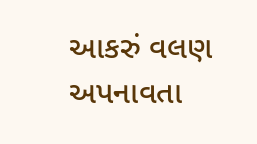આકરું વલણ અપનાવતા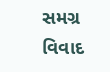સમગ્ર વિવાદ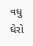વધુ ઘેરો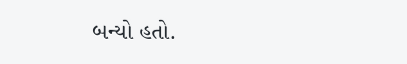બન્યો હતો.